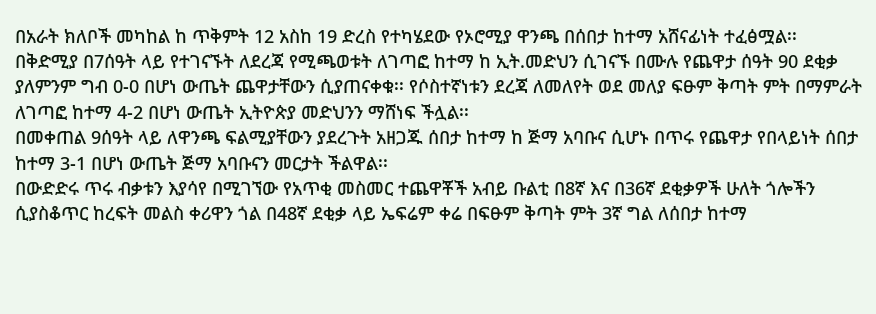በአራት ክለቦች መካከል ከ ጥቅምት 12 አስከ 19 ድረስ የተካሄደው የኦሮሚያ ዋንጫ በሰበታ ከተማ አሸናፊነት ተፈፅሟል፡፡
በቅድሚያ በ7ሰዓት ላይ የተገናኙት ለደረጃ የሚጫወቱት ለገጣፎ ከተማ ከ ኢት.መድህን ሲገናኙ በሙሉ የጨዋታ ሰዓት 90 ደቂቃ ያለምንም ግብ 0-0 በሆነ ውጤት ጨዋታቸውን ሲያጠናቀቁ፡፡ የሶስተኛነቱን ደረጃ ለመለየት ወደ መለያ ፍፁም ቅጣት ምት በማምራት ለገጣፎ ከተማ 4-2 በሆነ ውጤት ኢትዮጵያ መድህንን ማሸነፍ ችሏል፡፡
በመቀጠል 9ሰዓት ላይ ለዋንጫ ፍልሚያቸውን ያደረጉት አዘጋጁ ሰበታ ከተማ ከ ጅማ አባቡና ሲሆኑ በጥሩ የጨዋታ የበላይነት ሰበታ ከተማ 3-1 በሆነ ውጤት ጅማ አባቡናን መርታት ችልዋል፡፡
በውድድሩ ጥሩ ብቃቱን እያሳየ በሚገኘው የአጥቂ መስመር ተጨዋቾች አብይ ቡልቲ በ8ኛ እና በ36ኛ ደቂቃዎች ሁለት ጎሎችን ሲያስቆጥር ከረፍት መልስ ቀሪዋን ጎል በ48ኛ ደቂቃ ላይ ኤፍሬም ቀሬ በፍፁም ቅጣት ምት 3ኛ ግል ለሰበታ ከተማ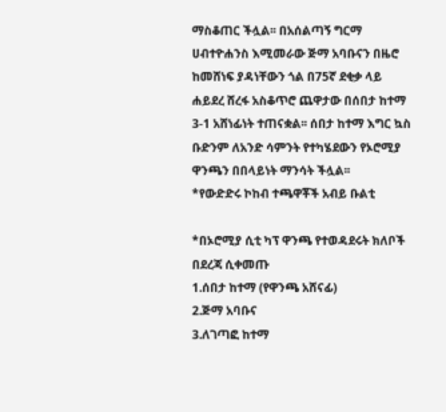ማስቆጠር ችሏል፡፡ በአሰልጣኝ ግርማ ሀብተዮሐንስ እሚመራው ጅማ አባቡናን በዜሮ ከመሸነፍ ያዳነቸውን ጎል በ75ኛ ደቂቃ ላይ ሐይደረ ሸረፋ አስቆጥሮ ጨዋታው በሰበታ ከተማ 3-1 አሸነፊነት ተጠናቋል፡፡ ሰበታ ከተማ እግር ኳስ ቡድንም ለአንድ ሳምንት የተካሄደውን የኦሮሚያ ዋንጫን በበላይነት ማንሳት ችሏል፡፡
*የውድድሩ ኮከብ ተጫዋቾች አብይ ቡልቲ

*በኦሮሚያ ሲቲ ካፕ ዋንጫ የተወዳደሩት ክለቦች በደረጃ ሲቀመጡ
1.ሰበታ ከተማ (የዋንጫ አሸናፊ)
2.ጅማ አባቡና
3.ለገጣፎ ከተማ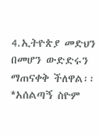4.ኢትዮጵያ መድህን
በመሆን ውድድሩን ማጠናቀቅ ችለዋል፡፡
*አሰልጣኝ ስዮም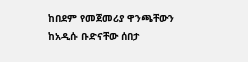ከበደም የመጀመሪያ ዋንጫቸውን ከአዲሱ ቡድናቸው ሰበታ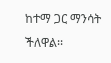ከተማ ጋር ማንሳት ችለዋል፡፡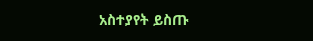አስተያየት ይስጡ